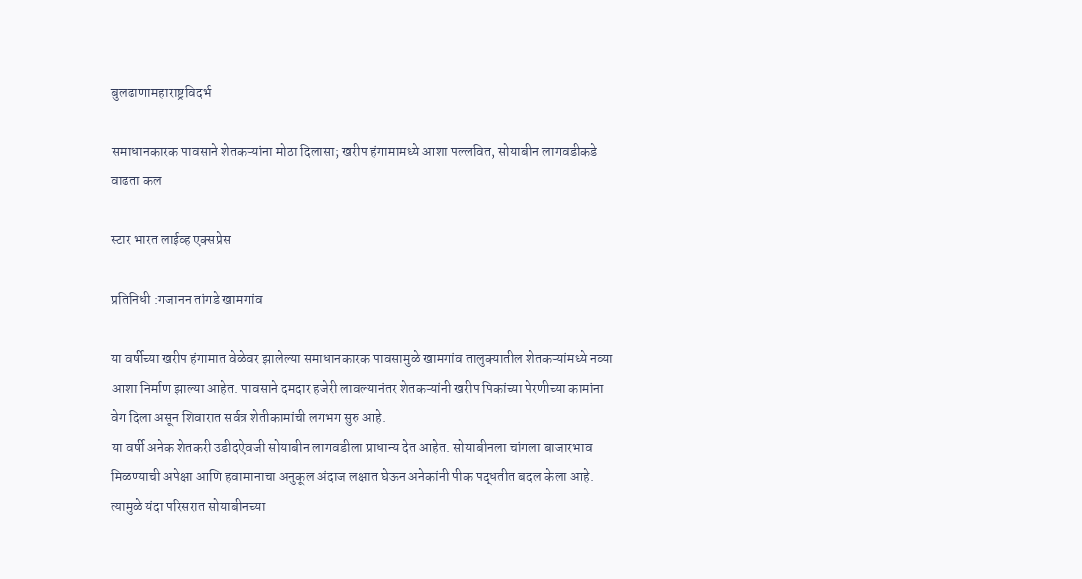बुलढाणामहाराष्ट्रविदर्भ

समाधानकारक पावसाने शेतकऱ्यांना मोठा दिलासा; खरीप हंगामामध्ये आशा पल्लवित, सोयाबीन लागवडीकडे वाढता कल

स्टार भारत लाईव्ह एक्सप्रेस

प्रतिनिधी :गजानन तांगडे खामगांव

या वर्षीच्या खरीप हंगामात वेळेवर झालेल्या समाधानकारक पावसामुळे खामगांव तालुक्यातील शेतकऱ्यांमध्ये नव्या आशा निर्माण झाल्या आहेत. पावसाने दमदार हजेरी लावल्यानंतर शेतकऱ्यांनी खरीप पिकांच्या पेरणीच्या कामांना वेग दिला असून शिवारात सर्वत्र शेतीकामांची लगभग सुरु आहे.
या वर्षी अनेक शेतकरी उडीदऐवजी सोयाबीन लागवडीला प्राधान्य देत आहेत. सोयाबीनला चांगला बाजारभाव मिळण्याची अपेक्षा आणि हवामानाचा अनुकूल अंदाज लक्षात घेऊन अनेकांनी पीक पद्धतीत बदल केला आहे. त्यामुळे यंदा परिसरात सोयाबीनच्या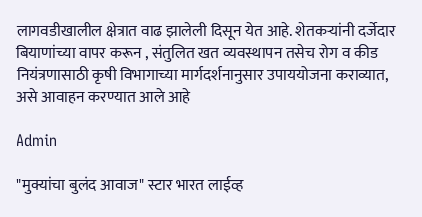लागवडीखालील क्षेत्रात वाढ झालेली दिसून येत आहे. शेतकऱ्यांनी दर्जेदार बियाणांच्या वापर करून , संतुलित खत व्यवस्थापन तसेच रोग व कीड नियंत्रणासाठी कृषी विभागाच्या मार्गदर्शनानुसार उपाययोजना कराव्यात, असे आवाहन करण्यात आले आहे

Admin

"मुक्यांचा बुलंद आवाज" स्टार भारत लाईव्ह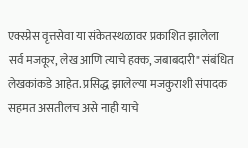एक्स्प्रेस वृत्तसेवा या संकेतस्थळावर प्रकाशित झालेला सर्व मजकूर, लेख आणि त्याचे हक्क, जबाबदारी" संबंधित लेखकांकडे आहेत. प्रसिद्ध झालेल्या मजकुराशी संपादक सहमत असतीलच असे नाही याचे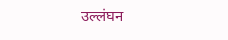उल्लंघन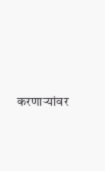करणाऱ्यांवर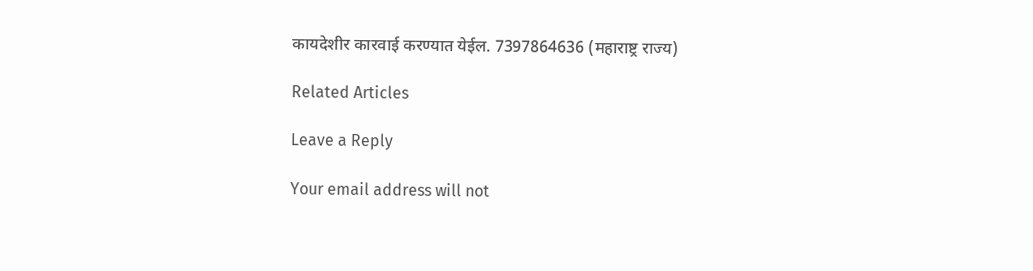कायदेशीर कारवाई करण्यात येईल. 7397864636 (महाराष्ट्र राज्य)

Related Articles

Leave a Reply

Your email address will not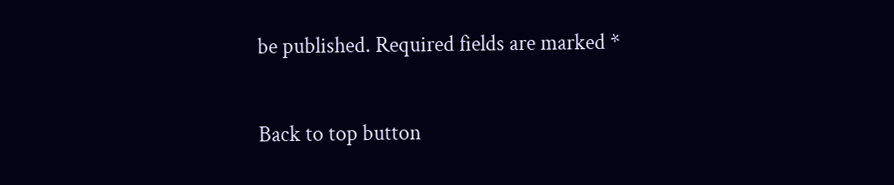be published. Required fields are marked *

Back to top button